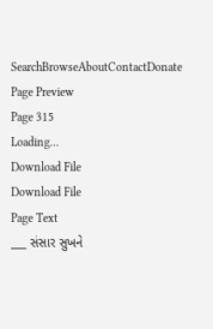SearchBrowseAboutContactDonate
Page Preview
Page 315
Loading...
Download File
Download File
Page Text
___ સંસાર સુખને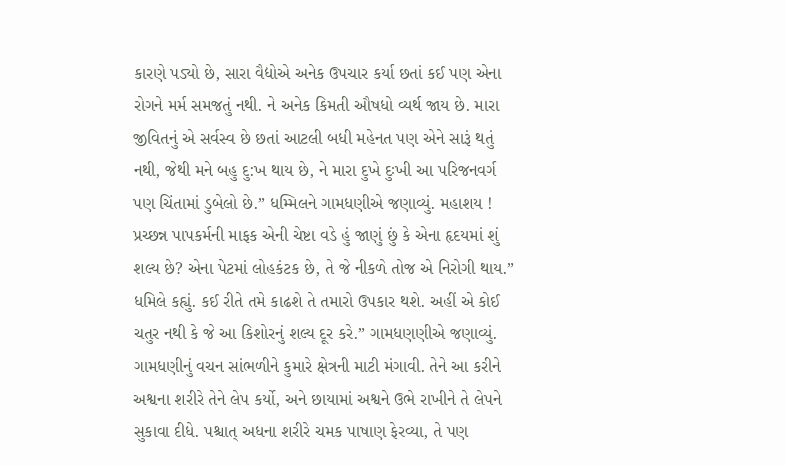કારણે પડ્યો છે, સારા વૈદ્યોએ અનેક ઉપચાર કર્યા છતાં કઈ પણ એના રોગને મર્મ સમજતું નથી. ને અનેક કિમતી ઔષધો વ્યર્થ જાય છે. મારા જીવિતનું એ સર્વસ્વ છે છતાં આટલી બધી મહેનત પણ એને સારૂં થતું નથી, જેથી મને બહુ દુ:ખ થાય છે, ને મારા દુખે દુઃખી આ પરિજનવર્ગ પણ ચિંતામાં ડુબેલો છે.” ધમ્મિલને ગામધણીએ જણાવ્યું. મહાશય ! પ્રચ્છન્ન પાપકર્મની માફક એની ચેષ્ટા વડે હું જાણું છું કે એના હૃદયમાં શું શલ્ય છે? એના પેટમાં લોહકંટક છે, તે જે નીકળે તોજ એ નિરોગી થાય.” ધમિલે કહ્યું. કઈ રીતે તમે કાઢશે તે તમારો ઉપકાર થશે. અહીં એ કોઈ ચતુર નથી કે જે આ કિશોરનું શલ્ય દૂર કરે.” ગામધણણીએ જણાવ્યું. ગામધણીનું વચન સાંભળીને કુમારે ક્ષેત્રની માટી મંગાવી. તેને આ કરીને અશ્વના શરીરે તેને લેપ કર્યો, અને છાયામાં અશ્વને ઉભે રાખીને તે લેપને સુકાવા દીધે. પશ્ચાત્ અધના શરીરે ચમક પાષાણ ફેરવ્યા, તે પણ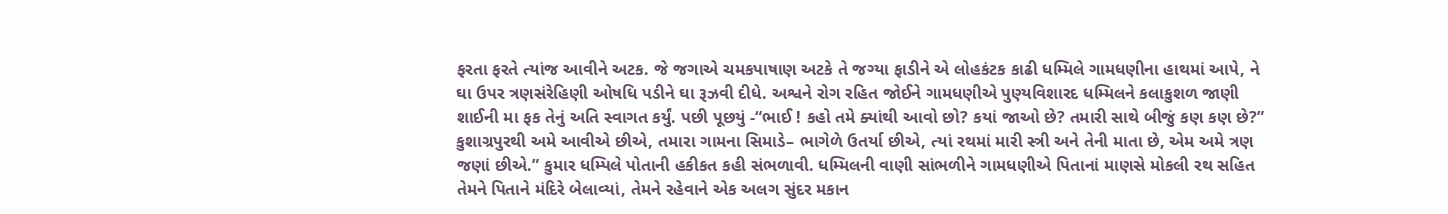ફરતા ફરતે ત્યાંજ આવીને અટક. જે જગાએ ચમકપાષાણ અટકે તે જગ્યા ફાડીને એ લોહકંટક કાઢી ધમ્મિલે ગામધણીના હાથમાં આપે, ને ઘા ઉપર ત્રણસંરેહિણી ઓષધિ પડીને ઘા રૂઝવી દીધે. અશ્વને રોગ રહિત જોઈને ગામધણીએ પુણ્યવિશારદ ધમ્મિલને કલાકુશળ જાણી શાઈની મા ફક તેનું અતિ સ્વાગત કર્યું. પછી પૂછયું -“ભાઈ ! કહો તમે ક્યાંથી આવો છો? કયાં જાઓ છે? તમારી સાથે બીજું કણ કણ છે?” કુશાગ્રપુરથી અમે આવીએ છીએ, તમારા ગામના સિમાડે– ભાગેળે ઉતર્યા છીએ, ત્યાં રથમાં મારી સ્ત્રી અને તેની માતા છે, એમ અમે ત્રણ જણાં છીએ.” કુમાર ધમ્પિલે પોતાની હકીકત કહી સંભળાવી. ધમ્મિલની વાણી સાંભળીને ગામધણીએ પિતાનાં માણસે મોકલી રથ સહિત તેમને પિતાને મંદિરે બેલાવ્યાં, તેમને રહેવાને એક અલગ સુંદર મકાન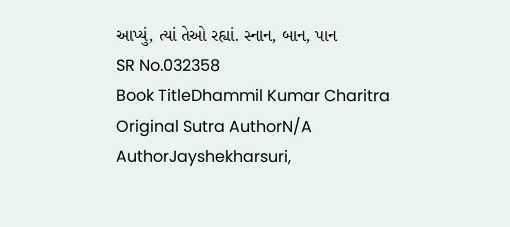આપ્યું, ત્યાં તેઓ રહ્યાં. સ્નાન, બાન, પાન
SR No.032358
Book TitleDhammil Kumar Charitra
Original Sutra AuthorN/A
AuthorJayshekharsuri,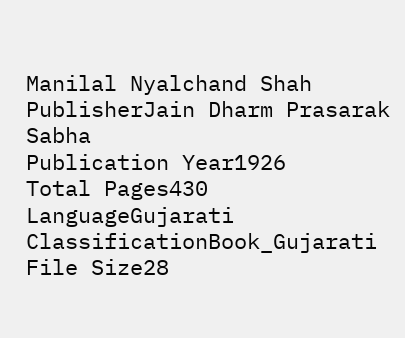Manilal Nyalchand Shah
PublisherJain Dharm Prasarak Sabha
Publication Year1926
Total Pages430
LanguageGujarati
ClassificationBook_Gujarati
File Size28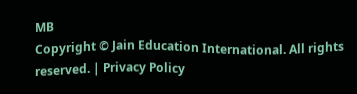MB
Copyright © Jain Education International. All rights reserved. | Privacy Policy